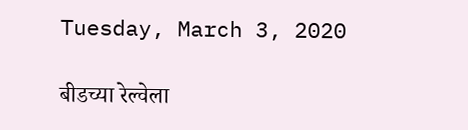Tuesday, March 3, 2020

बीडच्या रेल्वेला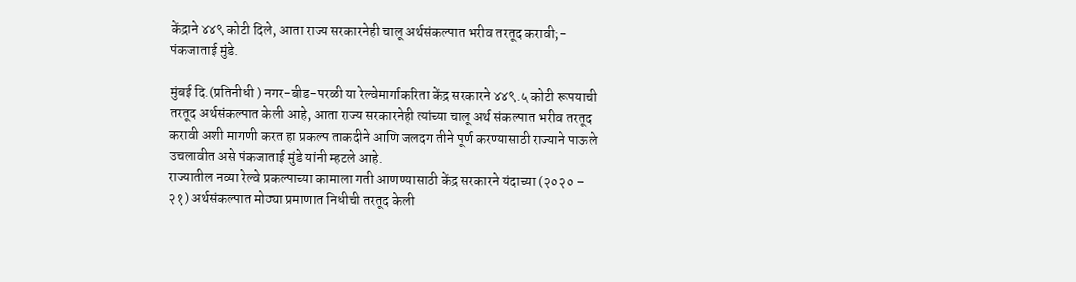केंद्राने ४४९ कोटी दिले, आता राज्य सरकारनेही चालू अर्थसंकल्पात भरीव तरतूद करावी;- पंकजाताई मुंडे.

मुंबई दि.(प्रतिनीधी ) नगर-बीड-परळी या रेल्वेमार्गाकरिता केंद्र सरकारने ४४९.५ कोटी रूपयाची तरतूद अर्थसंकल्पात केली आहे, आता राज्य सरकारनेही त्यांच्या चालू अर्थ संकल्पात भरीव तरतूद करावी अशी मागणी करत हा प्रकल्प ताकदीने आणि जलदग तीने पूर्ण करण्यासाठी राज्याने पाऊले उचलावीत असे पंकजाताई मुंडे यांनी म्हटले आहे.
राज्यातील नव्या रेल्वे प्रकल्पाच्या कामाला गती आणण्यासाठी केंद्र सरकारने यंदाच्या (२०२० – २१) अर्थसंकल्पात मोठ्या प्रमाणात निधीची तरतूद केली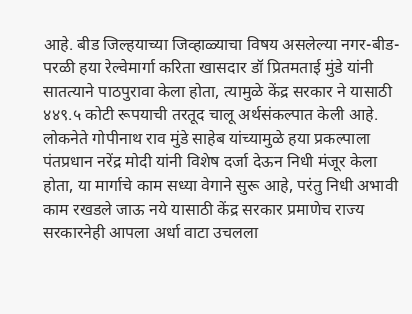आहे. बीड जिल्हयाच्या जिव्हाळ्याचा विषय असलेल्या नगर-बीड-परळी हया रेल्वेमार्गा करिता खासदार डॉ प्रितमताई मुंडे यांनी सातत्याने पाठपुरावा केला होता, त्यामुळे केंद्र सरकार ने यासाठी ४४९.५ कोटी रूपयाची तरतूद चालू अर्थसंकल्पात केली आहे. लोकनेते गोपीनाथ राव मुंडे साहेब यांच्यामुळे हया प्रकल्पाला पंतप्रधान नरेंद्र मोदी यांनी विशेष दर्जा देऊन निधी मंजूर केला होता, या मार्गाचे काम सध्या वेगाने सुरू आहे, परंतु निधी अभावी काम रखडले जाऊ नये यासाठी केंद्र सरकार प्रमाणेच राज्य सरकारनेही आपला अर्धा वाटा उचलला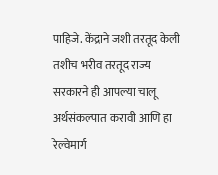पाहिजे. केंद्राने जशी तरतूद केली तशीच भरीव तरतूद राज्य सरकारने ही आपल्या चालू अर्थसंकल्पात करावी आणि हा रेल्वेमार्ग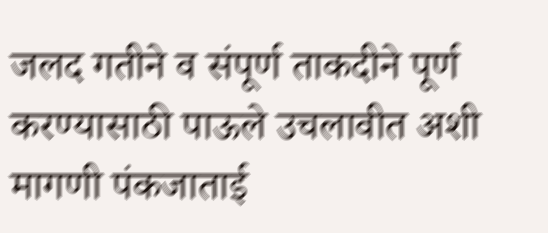जलद गतीने व संपूर्ण ताकदीने पूर्ण करण्यासाठी पाऊले उचलावीत अशी मागणी पंकजाताई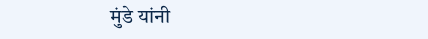मुंडे यांनी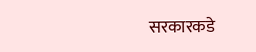सरकारकडे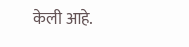केली आहे.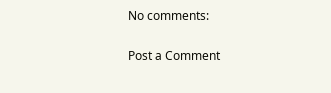No comments:

Post a Comment